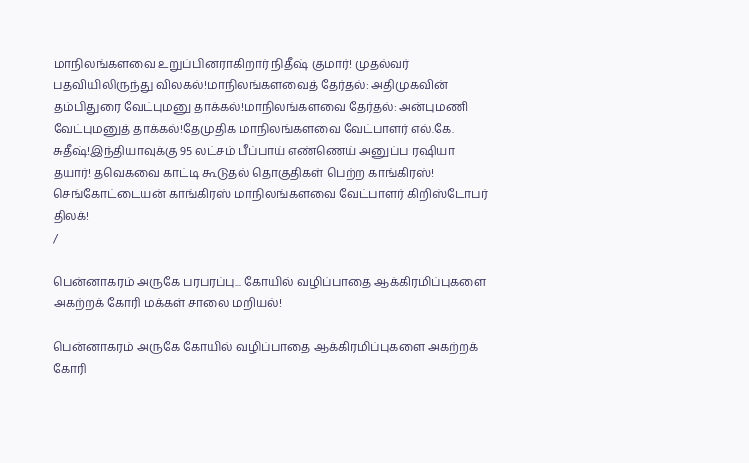மாநிலங்களவை உறுப்பினராகிறார் நிதீஷ் குமார்! முதல்வர் பதவியிலிருந்து விலகல்!மாநிலங்களவைத் தேர்தல்: அதிமுகவின் தம்பிதுரை வேட்புமனு தாக்கல்!மாநிலங்களவை தேர்தல்: அன்புமணி வேட்புமனுத் தாக்கல்!தேமுதிக மாநிலங்களவை வேட்பாளர் எல்.கே. சுதீஷ்!இந்தியாவுக்கு 95 லட்சம் பீப்பாய் எண்ணெய் அனுப்ப ரஷியா தயார்! தவெகவை காட்டி கூடுதல் தொகுதிகள் பெற்ற காங்கிரஸ்! செங்கோட்டையன் காங்கிரஸ் மாநிலங்களவை வேட்பாளர் கிறிஸ்டோபர் திலக்!
/

பென்னாகரம் அருகே பரபரப்பு... கோயில் வழிப்பாதை ஆக்கிரமிப்புகளை அகற்றக் கோரி மக்கள் சாலை மறியல்!

பென்னாகரம் அருகே கோயில் வழிப்பாதை ஆக்கிரமிப்புகளை அகற்றக் கோரி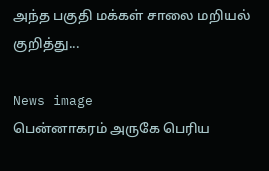அந்த பகுதி மக்கள் சாலை மறியல் குறித்து...

News image
பென்னாகரம் அருகே பெரிய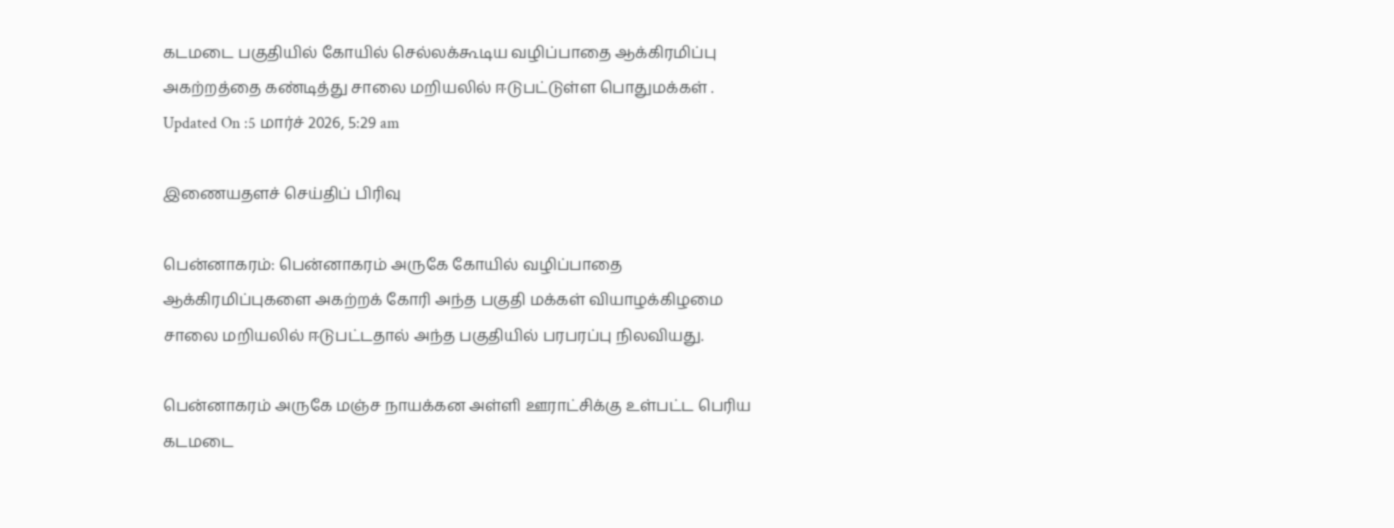கடமடை பகுதியில் கோயில் செல்லக்கூடிய வழிப்பாதை ஆக்கிரமிப்பு அகற்றத்தை கண்டித்து சாலை மறியலில் ஈடுபட்டுள்ள பொதுமக்கள் .
Updated On :5 மார்ச் 2026, 5:29 am

இணையதளச் செய்திப் பிரிவு

பென்னாகரம்: பென்னாகரம் அருகே கோயில் வழிப்பாதை ஆக்கிரமிப்புகளை அகற்றக் கோரி அந்த பகுதி மக்கள் வியாழக்கிழமை சாலை மறியலில் ஈடுபட்டதால் அந்த பகுதியில் பரபரப்பு நிலவியது.

பென்னாகரம் அருகே மஞ்ச நாயக்கன அள்ளி ஊராட்சிக்கு உள்பட்ட பெரிய கடமடை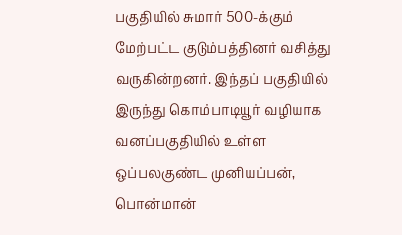பகுதியில் சுமார் 500-க்கும் மேற்பட்ட குடும்பத்தினர் வசித்து வருகின்றனர். இந்தப் பகுதியில் இருந்து கொம்பாடியூர் வழியாக வனப்பகுதியில் உள்ள ஒப்பலகுண்ட முனியப்பன், பொன்மான்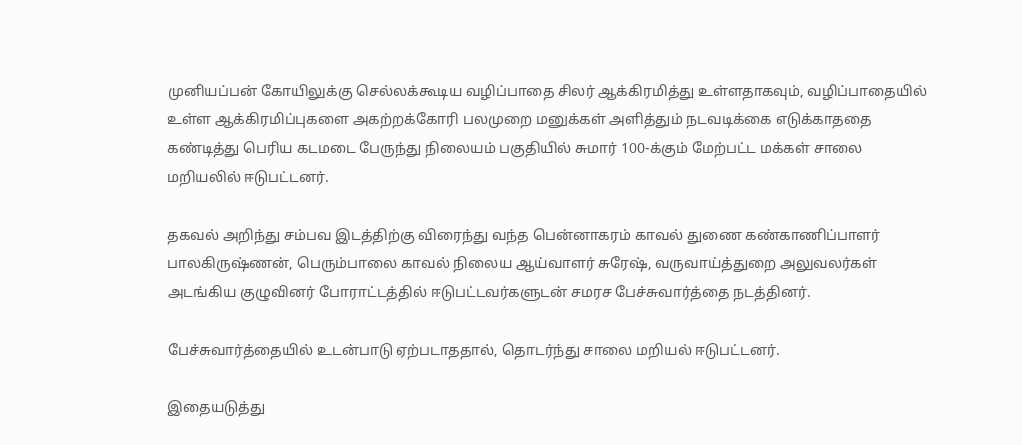முனியப்பன் கோயிலுக்கு செல்லக்கூடிய வழிப்பாதை சிலர் ஆக்கிரமித்து உள்ளதாகவும், வழிப்பாதையில் உள்ள ஆக்கிரமிப்புகளை அகற்றக்கோரி பலமுறை மனுக்கள் அளித்தும் நடவடிக்கை எடுக்காததை கண்டித்து பெரிய கடமடை பேருந்து நிலையம் பகுதியில் சுமார் 100-க்கும் மேற்பட்ட மக்கள் சாலை மறியலில் ஈடுபட்டனர்.

தகவல் அறிந்து சம்பவ இடத்திற்கு விரைந்து வந்த பென்னாகரம் காவல் துணை கண்காணிப்பாளர் பாலகிருஷ்ணன், பெரும்பாலை காவல் நிலைய ஆய்வாளர் சுரேஷ், வருவாய்த்துறை அலுவலர்கள் அடங்கிய குழுவினர் போராட்டத்தில் ஈடுபட்டவர்களுடன் சமரச பேச்சுவார்த்தை நடத்தினர்.

பேச்சுவார்த்தையில் உடன்பாடு ஏற்படாததால், தொடர்ந்து சாலை மறியல் ஈடுபட்டனர்.

இதையடுத்து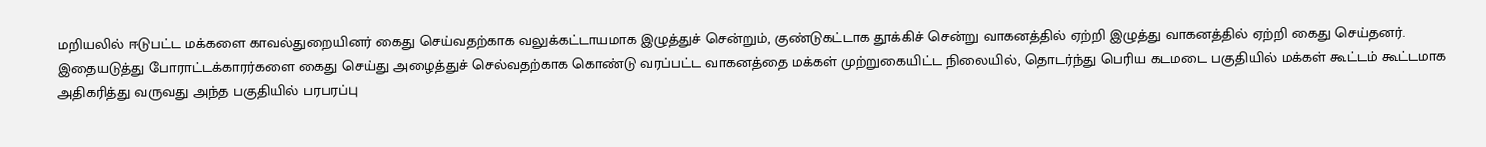மறியலில் ஈடுபட்ட மக்களை காவல்துறையினர் கைது செய்வதற்காக வலுக்கட்டாயமாக இழுத்துச் சென்றும், குண்டுகட்டாக தூக்கிச் சென்று வாகனத்தில் ஏற்றி இழுத்து வாகனத்தில் ஏற்றி கைது செய்தனர். இதையடுத்து போராட்டக்காரர்களை கைது செய்து அழைத்துச் செல்வதற்காக கொண்டு வரப்பட்ட வாகனத்தை மக்கள் முற்றுகையிட்ட நிலையில், தொடர்ந்து பெரிய கடமடை பகுதியில் மக்கள் கூட்டம் கூட்டமாக அதிகரித்து வருவது அந்த பகுதியில் பரபரப்பு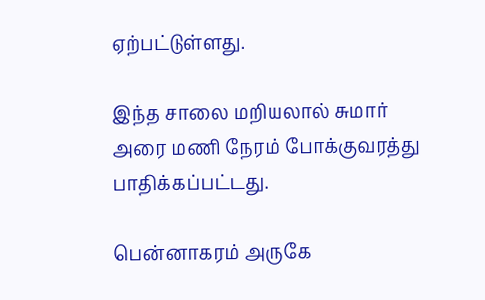ஏற்பட்டுள்ளது.

இந்த சாலை மறியலால் சுமார் அரை மணி நேரம் போக்குவரத்து பாதிக்கப்பட்டது.

பென்னாகரம் அருகே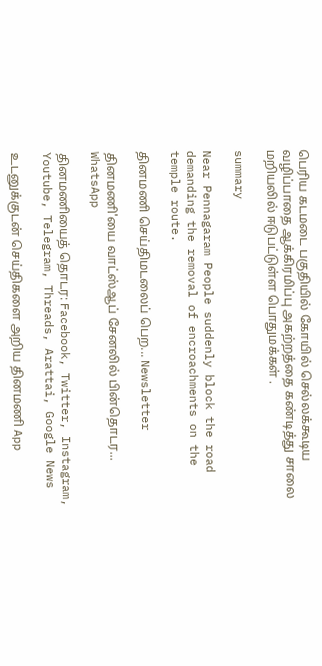பெரிய கடமடை பகுதியில் கோயில் செல்லக்கூடிய வழிப்பாதை ஆக்கிரமிப்பு அகற்றத்தை கண்டித்து சாலை மறியலில் ஈடுபட்டுள்ள பொதுமக்கள் .

summary

Near Pennagaram People suddenly block the road demanding the removal of encroachments on the temple route.

தினமணி செய்திமடலைப் பெற... Newsletter

தினமணி'யை வாட்ஸ்ஆப் சேனலில் பின்தொடர... WhatsApp

தினமணியைத் தொடர: Facebook, Twitter, Instagram, Youtube, Telegram, Threads, Arattai, Google News

உடனுக்குடன் செய்திகளை அறிய தினமணி App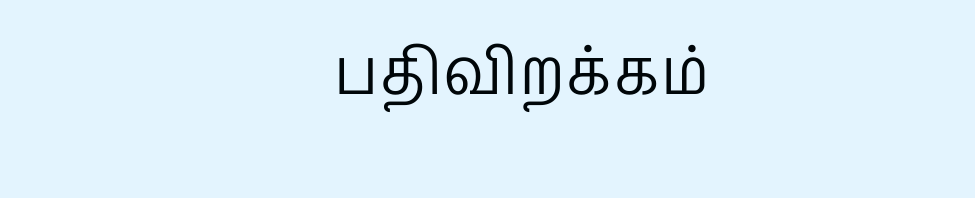பதிவிறக்கம்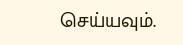செய்யவும்.